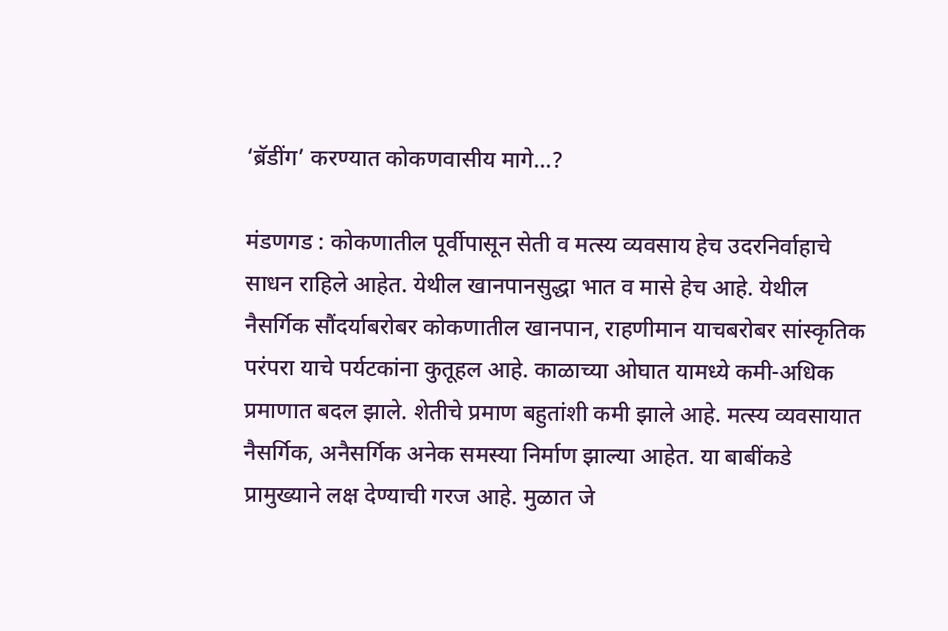‘ब्रॅडींग’ करण्यात कोकणवासीय मागे…?

मंडणगड : कोकणातील पूर्वीपासून सेती व मत्स्य व्यवसाय हेच उदरनिर्वाहाचे साधन राहिले आहेत. येथील खानपानसुद्धा भात व मासे हेच आहे. येथील नैसर्गिक सौंदर्याबरोबर कोकणातील खानपान, राहणीमान याचबरोबर सांस्कृतिक परंपरा याचे पर्यटकांना कुतूहल आहे. काळाच्या ओघात यामध्ये कमी-अधिक प्रमाणात बदल झाले. शेतीचे प्रमाण बहुतांशी कमी झाले आहे. मत्स्य व्यवसायात नैसर्गिक, अनैसर्गिक अनेक समस्या निर्माण झाल्या आहेत. या बाबींकडे प्रामुख्याने लक्ष देण्याची गरज आहे. मुळात जे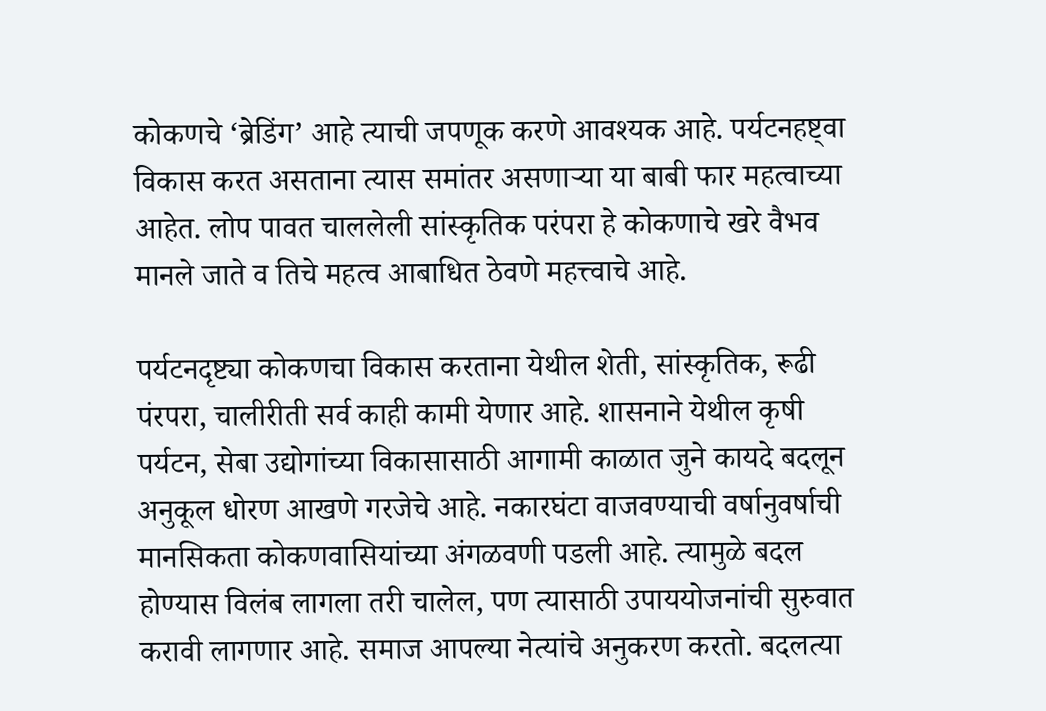कोकणचे ‘ब्रेडिंग’ आहे त्याची जपणूक करणे आवश्यक आहे. पर्यटनहष्ट्वा विकास करत असताना त्यास समांतर असणाऱ्या या बाबी फार महत्वाच्या आहेत. लोप पावत चाललेली सांस्कृतिक परंपरा हे कोकणाचे खरे वैभव मानले जाते व तिचे महत्व आबाधित ठेवणे महत्त्वाचे आहे.

पर्यटनदृष्ट्या कोकणचा विकास करताना येथील शेती, सांस्कृतिक, रूढी पंरपरा, चालीरीती सर्व काही कामी येणार आहे. शासनाने येथील कृषी पर्यटन, सेबा उद्योगांच्या विकासासाठी आगामी काळात जुने कायदे बदलून अनुकूल धोरण आखणे गरजेचे आहे. नकारघंटा वाजवण्याची वर्षानुवर्षाची मानसिकता कोकणवासियांच्या अंगळवणी पडली आहे. त्यामुळे बदल होण्यास विलंब लागला तरी चालेल, पण त्यासाठी उपाययोजनांची सुरुवात करावी लागणार आहे. समाज आपल्या नेत्यांचे अनुकरण करतो. बदलत्या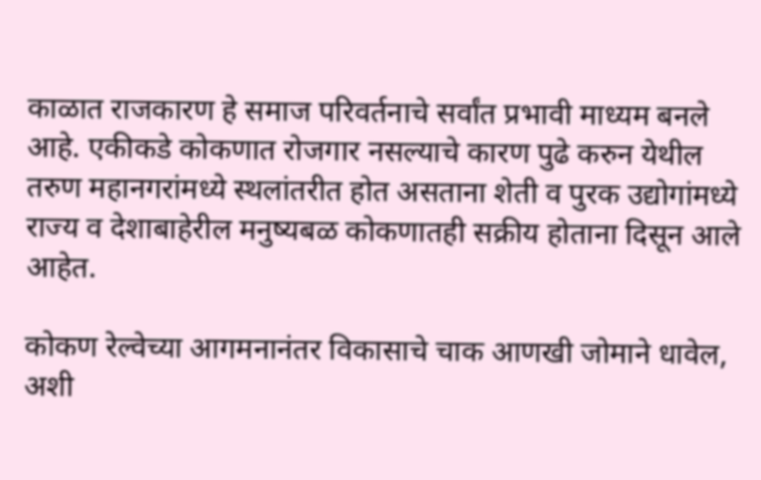काळात राजकारण हे समाज परिवर्तनाचे सर्वांत प्रभावी माध्यम बनले आहे. एकीकडे कोकणात रोजगार नसल्याचे कारण पुढे करुन येथील तरुण महानगरांमध्ये स्थलांतरीत होत असताना शेती व पुरक उद्योगांमध्ये राज्य व देशाबाहेरील मनुष्यबळ कोकणातही सक्रीय होताना दिसून आले आहेत.

कोकण रेल्वेच्या आगमनानंतर विकासाचे चाक आणखी जोमाने धावेल, अशी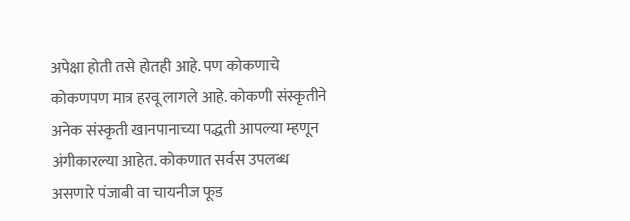अपेक्षा होती तसे होतही आहे. पण कोकणाचे कोकणपण मात्र हरवू लागले आहे. कोकणी संस्कृतीने अनेक संस्कृती खानपानाच्या पद्धती आपल्या म्हणून अंगीकारल्या आहेत. कोकणात सर्वस उपलब्ध असणारे पंजाबी वा चायनीज फूड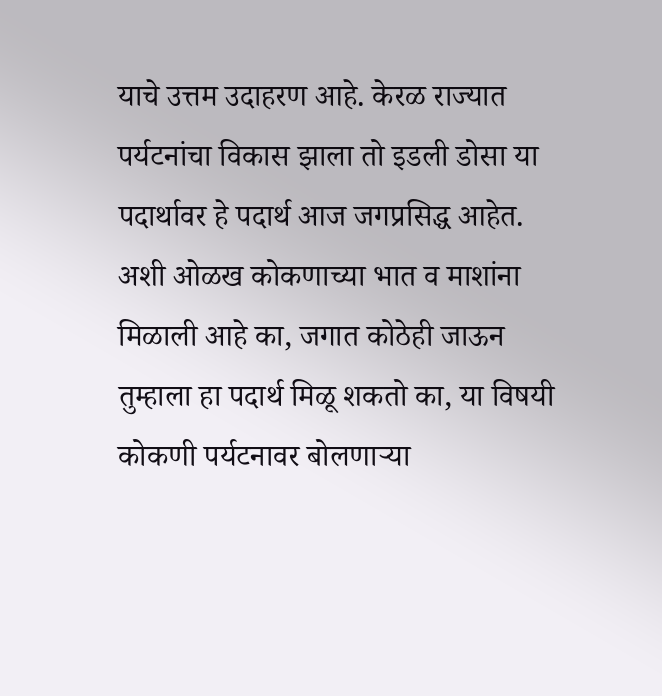याचे उत्तम उदाहरण आहे. केरळ राज्यात पर्यटनांचा विकास झाला तो इडली डोसा या पदार्थावर हे पदार्थ आज जगप्रसिद्ध आहेत. अशी ओळख कोकणाच्या भात व माशांना मिळाली आहे का, जगात कोठेही जाऊन तुम्हाला हा पदार्थ मिळू शकतो का, या विषयी कोकणी पर्यटनावर बोलणाऱ्या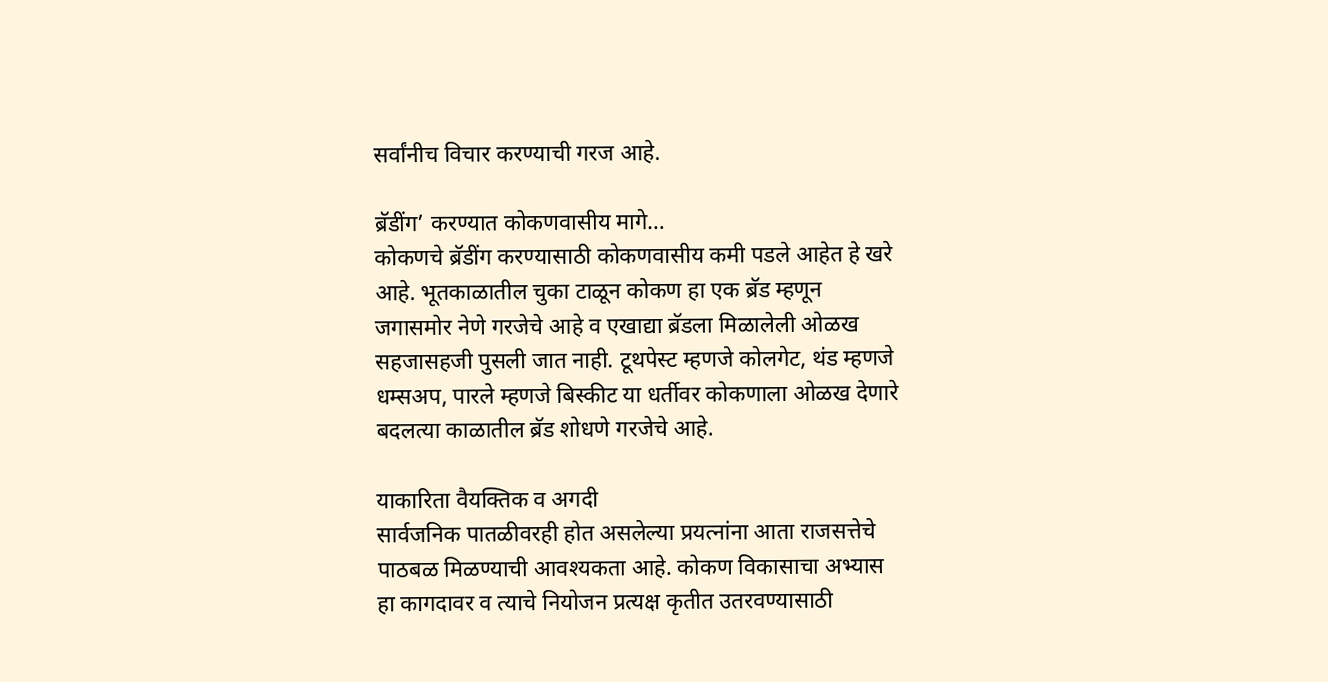सर्वांनीच विचार करण्याची गरज आहे.

ब्रॅडींग’ करण्यात कोकणवासीय मागे…
कोकणचे ब्रॅडींग करण्यासाठी कोकणवासीय कमी पडले आहेत हे खरे आहे. भूतकाळातील चुका टाळून कोकण हा एक ब्रॅड म्हणून जगासमोर नेणे गरजेचे आहे व एखाद्या ब्रॅडला मिळालेली ओळख सहजासहजी पुसली जात नाही. टूथपेस्ट म्हणजे कोलगेट, थंड म्हणजे धम्सअप, पारले म्हणजे बिस्कीट या धर्तीवर कोकणाला ओळख देणारे बदलत्या काळातील ब्रॅड शोधणे गरजेचे आहे.

याकारिता वैयक्तिक व अगदी
सार्वजनिक पातळीवरही होत असलेल्या प्रयत्नांना आता राजसत्तेचे पाठबळ मिळण्याची आवश्यकता आहे. कोकण विकासाचा अभ्यास हा कागदावर व त्याचे नियोजन प्रत्यक्ष कृतीत उतरवण्यासाठी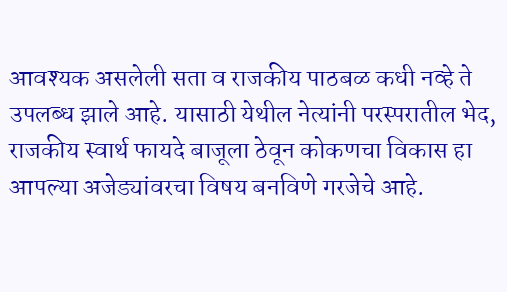आवश्यक असलेली सता व राजकीय पाठबळ कधी नव्हे ते उपलब्ध झाले आहे. यासाठी येथील नेत्यांनी परस्परातील भेद, राजकीय स्वार्थ फायदे बाजूला ठेवून कोकणचा विकास हा आपल्या अजेड्यांवरचा विषय बनविणे गरजेचे आहे.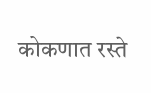कोकणात रस्ते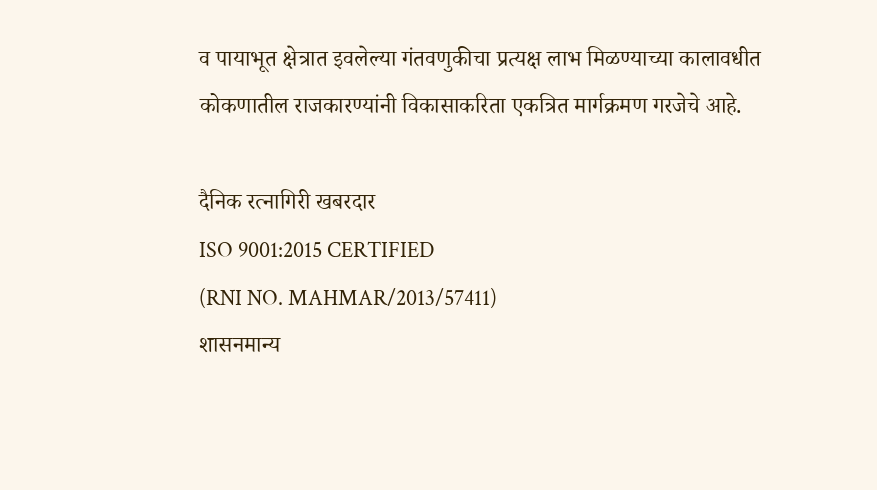व पायाभूत क्षेत्रात इवलेल्या गंतवणुकीचा प्रत्यक्ष लाभ मिळण्याच्या कालावधीत कोकणातील राजकारण्यांनी विकासाकरिता एकत्रित मार्गक्रमण गरजेचे आहे.

दैनिक रत्नागिरी खबरदार
ISO 9001:2015 CERTIFIED
(RNI NO. MAHMAR/2013/57411)
शासनमान्य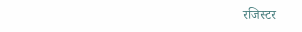रजिस्टर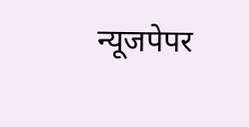न्यूजपेपर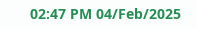02:47 PM 04/Feb/2025